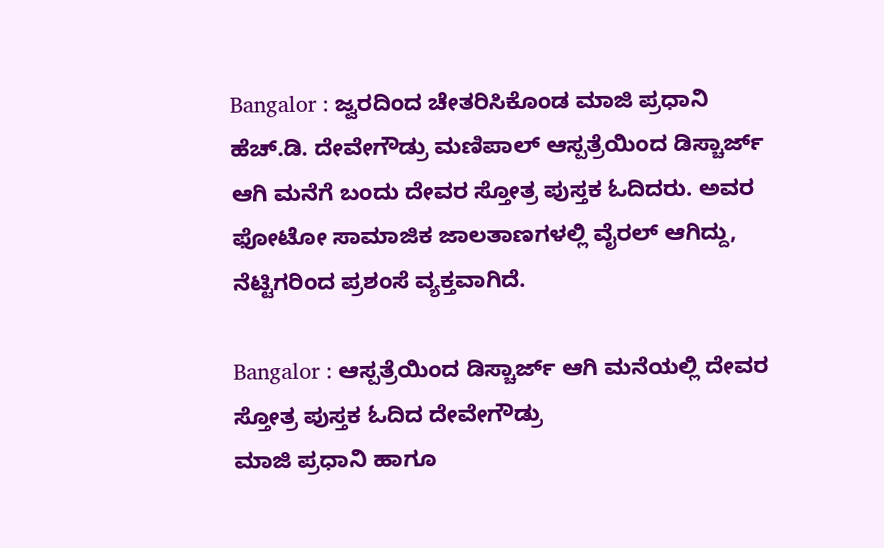Bangalor : ಜ್ವರದಿಂದ ಚೇತರಿಸಿಕೊಂಡ ಮಾಜಿ ಪ್ರಧಾನಿ ಹೆಚ್.ಡಿ. ದೇವೇಗೌಡ್ರು ಮಣಿಪಾಲ್ ಆಸ್ಪತ್ರೆಯಿಂದ ಡಿಸ್ಚಾರ್ಜ್ ಆಗಿ ಮನೆಗೆ ಬಂದು ದೇವರ ಸ್ತೋತ್ರ ಪುಸ್ತಕ ಓದಿದರು. ಅವರ ಫೋಟೋ ಸಾಮಾಜಿಕ ಜಾಲತಾಣಗಳಲ್ಲಿ ವೈರಲ್ ಆಗಿದ್ದು, ನೆಟ್ಟಿಗರಿಂದ ಪ್ರಶಂಸೆ ವ್ಯಕ್ತವಾಗಿದೆ.

Bangalor : ಆಸ್ಪತ್ರೆಯಿಂದ ಡಿಸ್ಚಾರ್ಜ್ ಆಗಿ ಮನೆಯಲ್ಲಿ ದೇವರ ಸ್ತೋತ್ರ ಪುಸ್ತಕ ಓದಿದ ದೇವೇಗೌಡ್ರು
ಮಾಜಿ ಪ್ರಧಾನಿ ಹಾಗೂ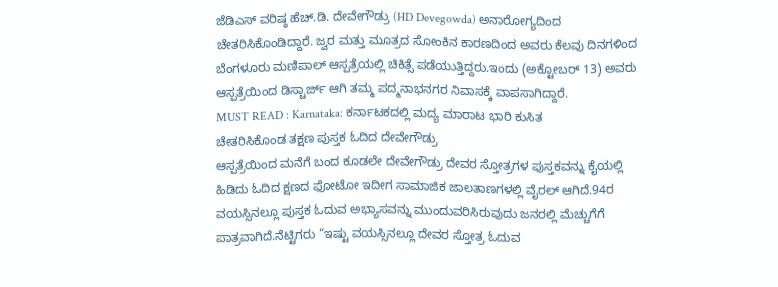ಜೆಡಿಎಸ್ ವರಿಷ್ಠ ಹೆಚ್.ಡಿ. ದೇವೇಗೌಡ್ರು (HD Devegowda) ಅನಾರೋಗ್ಯದಿಂದ ಚೇತರಿಸಿಕೊಂಡಿದ್ದಾರೆ. ಜ್ವರ ಮತ್ತು ಮೂತ್ರದ ಸೋಂಕಿನ ಕಾರಣದಿಂದ ಅವರು ಕೆಲವು ದಿನಗಳಿಂದ ಬೆಂಗಳೂರು ಮಣಿಪಾಲ್ ಆಸ್ಪತ್ರೆಯಲ್ಲಿ ಚಿಕಿತ್ಸೆ ಪಡೆಯುತ್ತಿದ್ದರು.ಇಂದು (ಅಕ್ಟೋಬರ್ 13) ಅವರು ಆಸ್ಪತ್ರೆಯಿಂದ ಡಿಸ್ಚಾರ್ಜ್ ಆಗಿ ತಮ್ಮ ಪದ್ಮನಾಭನಗರ ನಿವಾಸಕ್ಕೆ ವಾಪಸಾಗಿದ್ದಾರೆ.
MUST READ : Karnataka: ಕರ್ನಾಟಕದಲ್ಲಿ ಮದ್ಯ ಮಾರಾಟ ಭಾರಿ ಕುಸಿತ
ಚೇತರಿಸಿಕೊಂಡ ತಕ್ಷಣ ಪುಸ್ತಕ ಓದಿದ ದೇವೇಗೌಡ್ರು
ಆಸ್ಪತ್ರೆಯಿಂದ ಮನೆಗೆ ಬಂದ ಕೂಡಲೇ ದೇವೇಗೌಡ್ರು ದೇವರ ಸ್ತೋತ್ರಗಳ ಪುಸ್ತಕವನ್ನು ಕೈಯಲ್ಲಿ ಹಿಡಿದು ಓದಿದ ಕ್ಷಣದ ಫೋಟೋ ಇದೀಗ ಸಾಮಾಜಿಕ ಜಾಲತಾಣಗಳಲ್ಲಿ ವೈರಲ್ ಆಗಿದೆ.94ರ ವಯಸ್ಸಿನಲ್ಲೂ ಪುಸ್ತಕ ಓದುವ ಅಭ್ಯಾಸವನ್ನು ಮುಂದುವರಿಸಿರುವುದು ಜನರಲ್ಲಿ ಮೆಚ್ಚುಗೆಗೆ ಪಾತ್ರವಾಗಿದೆ.ನೆಟ್ಟಿಗರು “ಇಷ್ಟು ವಯಸ್ಸಿನಲ್ಲೂ ದೇವರ ಸ್ತೋತ್ರ ಓದುವ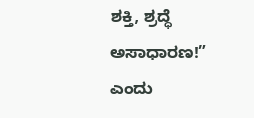ಶಕ್ತಿ, ಶ್ರದ್ಧೆ ಅಸಾಧಾರಣ!” ಎಂದು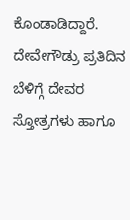ಕೊಂಡಾಡಿದ್ದಾರೆ.
ದೇವೇಗೌಡ್ರು ಪ್ರತಿದಿನ ಬೆಳಿಗ್ಗೆ ದೇವರ ಸ್ತೋತ್ರಗಳು ಹಾಗೂ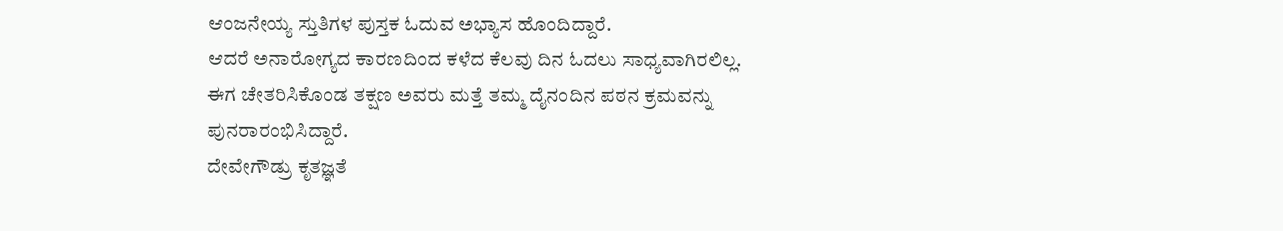ಆಂಜನೇಯ್ಯ ಸ್ತುತಿಗಳ ಪುಸ್ತಕ ಓದುವ ಅಭ್ಯಾಸ ಹೊಂದಿದ್ದಾರೆ.
ಆದರೆ ಅನಾರೋಗ್ಯದ ಕಾರಣದಿಂದ ಕಳೆದ ಕೆಲವು ದಿನ ಓದಲು ಸಾಧ್ಯವಾಗಿರಲಿಲ್ಲ.
ಈಗ ಚೇತರಿಸಿಕೊಂಡ ತಕ್ಷಣ ಅವರು ಮತ್ತೆ ತಮ್ಮ ದೈನಂದಿನ ಪಠನ ಕ್ರಮವನ್ನು ಪುನರಾರಂಭಿಸಿದ್ದಾರೆ.
ದೇವೇಗೌಡ್ರು ಕೃತಜ್ಞತೆ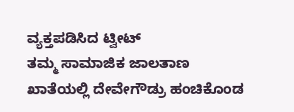ವ್ಯಕ್ತಪಡಿಸಿದ ಟ್ವೀಟ್
ತಮ್ಮ ಸಾಮಾಜಿಕ ಜಾಲತಾಣ ಖಾತೆಯಲ್ಲಿ ದೇವೇಗೌಡ್ರು ಹಂಚಿಕೊಂಡ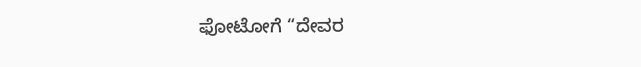ಫೋಟೋಗೆ “ದೇವರ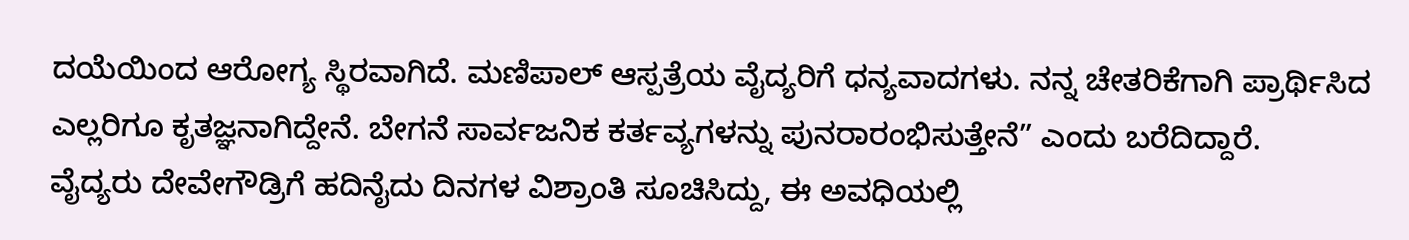ದಯೆಯಿಂದ ಆರೋಗ್ಯ ಸ್ಥಿರವಾಗಿದೆ. ಮಣಿಪಾಲ್ ಆಸ್ಪತ್ರೆಯ ವೈದ್ಯರಿಗೆ ಧನ್ಯವಾದಗಳು. ನನ್ನ ಚೇತರಿಕೆಗಾಗಿ ಪ್ರಾರ್ಥಿಸಿದ ಎಲ್ಲರಿಗೂ ಕೃತಜ್ಞನಾಗಿದ್ದೇನೆ. ಬೇಗನೆ ಸಾರ್ವಜನಿಕ ಕರ್ತವ್ಯಗಳನ್ನು ಪುನರಾರಂಭಿಸುತ್ತೇನೆ” ಎಂದು ಬರೆದಿದ್ದಾರೆ.
ವೈದ್ಯರು ದೇವೇಗೌಡ್ರಿಗೆ ಹದಿನೈದು ದಿನಗಳ ವಿಶ್ರಾಂತಿ ಸೂಚಿಸಿದ್ದು, ಈ ಅವಧಿಯಲ್ಲಿ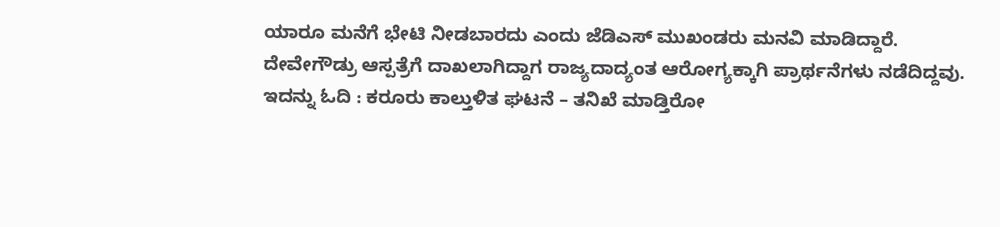ಯಾರೂ ಮನೆಗೆ ಭೇಟಿ ನೀಡಬಾರದು ಎಂದು ಜೆಡಿಎಸ್ ಮುಖಂಡರು ಮನವಿ ಮಾಡಿದ್ದಾರೆ.
ದೇವೇಗೌಡ್ರು ಆಸ್ಪತ್ರೆಗೆ ದಾಖಲಾಗಿದ್ದಾಗ ರಾಜ್ಯದಾದ್ಯಂತ ಆರೋಗ್ಯಕ್ಕಾಗಿ ಪ್ರಾರ್ಥನೆಗಳು ನಡೆದಿದ್ದವು.
ಇದನ್ನು ಓದಿ : ಕರೂರು ಕಾಲ್ತುಳಿತ ಘಟನೆ – ತನಿಖೆ ಮಾಡ್ತಿರೋ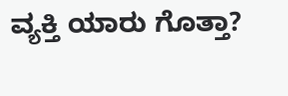ವ್ಯಕ್ತಿ ಯಾರು ಗೊತ್ತಾ?